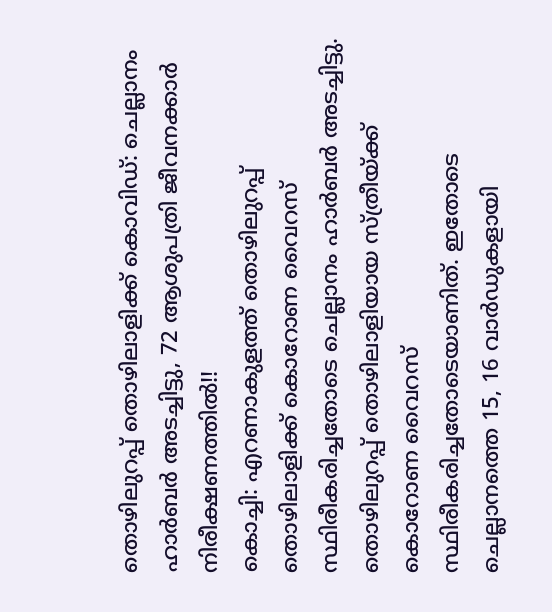തൊഴിലുറപ്പ് തൊഴിലാളിക്ക് കൊവിഡ്: ചെല്ലാനം ഹാർബർ അടച്ചിട്ടു, 72 ആശുപത്രി ജീവനക്കാർ നിരീക്ഷണത്തിൽ!!
കൊച്ചി: എറണാകുളത്ത് തൊഴിലുറപ്പ് തൊഴിലാളിക്ക് കൊറോണ വൈറസ് സ്ഥിരീകരിച്ചതോടെ ചെല്ലാനം ഹാർബർ അടച്ചിട്ടു. തൊഴിലുറപ്പ് തൊഴിലാളിയായ സ്ത്രീയ്ക്ക് കൊറോണ വൈറസ് സ്ഥിരീകരിച്ചതോടെയാണിത്. ഇതോടെ ചെല്ലാനത്തെ 15, 16 വാർഡുകളായി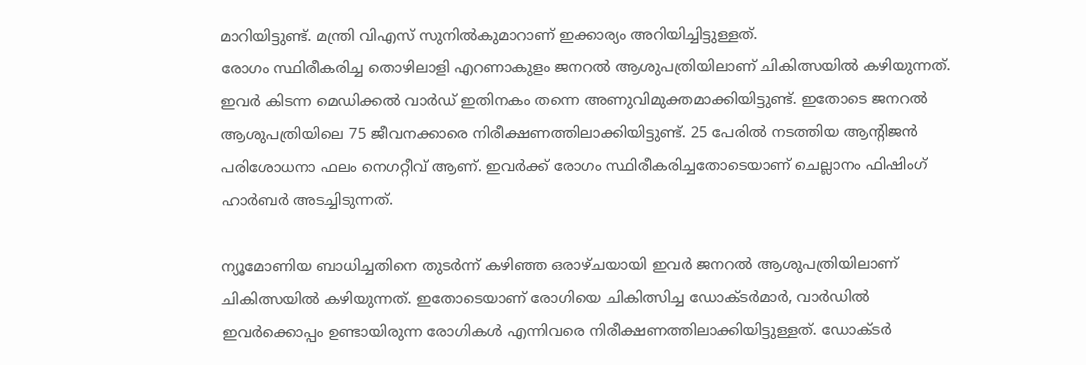മാറിയിട്ടുണ്ട്. മന്ത്രി വിഎസ് സുനിൽകുമാറാണ് ഇക്കാര്യം അറിയിച്ചിട്ടുള്ളത്.
രോഗം സ്ഥിരീകരിച്ച തൊഴിലാളി എറണാകുളം ജനറൽ ആശുപത്രിയിലാണ് ചികിത്സയിൽ കഴിയുന്നത്. ഇവർ കിടന്ന മെഡിക്കൽ വാർഡ് ഇതിനകം തന്നെ അണുവിമുക്തമാക്കിയിട്ടുണ്ട്. ഇതോടെ ജനറൽ ആശുപത്രിയിലെ 75 ജീവനക്കാരെ നിരീക്ഷണത്തിലാക്കിയിട്ടുണ്ട്. 25 പേരിൽ നടത്തിയ ആന്റിജൻ പരിശോധനാ ഫലം നെഗറ്റീവ് ആണ്. ഇവർക്ക് രോഗം സ്ഥിരീകരിച്ചതോടെയാണ് ചെല്ലാനം ഫിഷിംഗ് ഹാർബർ അടച്ചിടുന്നത്.

ന്യൂമോണിയ ബാധിച്ചതിനെ തുടർന്ന് കഴിഞ്ഞ ഒരാഴ്ചയായി ഇവർ ജനറൽ ആശുപത്രിയിലാണ് ചികിത്സയിൽ കഴിയുന്നത്. ഇതോടെയാണ് രോഗിയെ ചികിത്സിച്ച ഡോക്ടർമാർ, വാർഡിൽ ഇവർക്കൊപ്പം ഉണ്ടായിരുന്ന രോഗികൾ എന്നിവരെ നിരീക്ഷണത്തിലാക്കിയിട്ടുള്ളത്. ഡോക്ടർ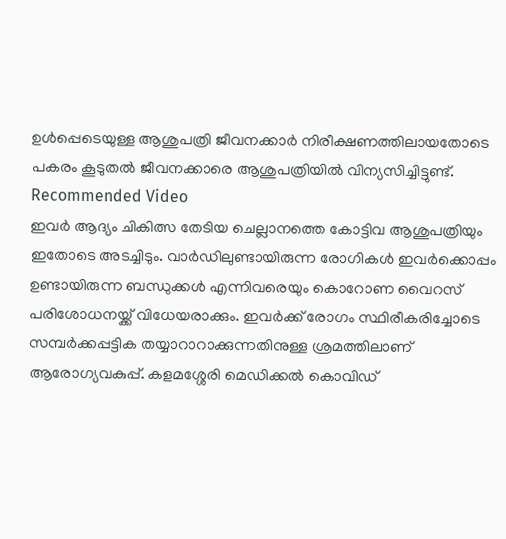ഉൾപ്പെടെയുള്ള ആശുപത്രി ജീവനക്കാർ നിരീക്ഷണത്തിലായതോടെ പകരം കൂടുതൽ ജീവനക്കാരെ ആശുപത്രിയിൽ വിന്യസിച്ചിട്ടുണ്ട്.
Recommended Video
ഇവർ ആദ്യം ചികിത്സ തേടിയ ചെല്ലാനത്തെ കോട്ടിവ ആശുപത്രിയും ഇതോടെ അടച്ചിടും. വാർഡിലുണ്ടായിരുന്ന രോഗികൾ ഇവർക്കൊപ്പം ഉണ്ടായിരുന്ന ബന്ധുക്കൾ എന്നിവരെയും കൊറോണ വൈറസ് പരിശോധനയ്ക്ക് വിധേയരാക്കും. ഇവർക്ക് രോഗം സ്ഥിരീകരിച്ചോടെ സമ്പർക്കപ്പട്ടിക തയ്യാറാറാക്കുന്നതിനുള്ള ശ്രമത്തിലാണ് ആരോഗ്യവകുപ്പ്. കളമശ്ശേരി മെഡിക്കൽ കൊവിഡ്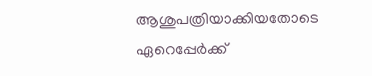ആശുപത്രിയാക്കിയതോടെ ഏറെപ്പേർക്ക്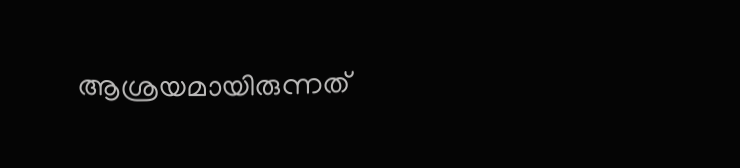ആശ്രയമായിരുന്നത്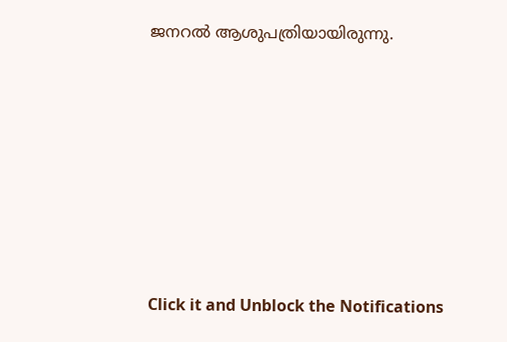ജനറൽ ആശുപത്രിയായിരുന്നു.












Click it and Unblock the Notifications